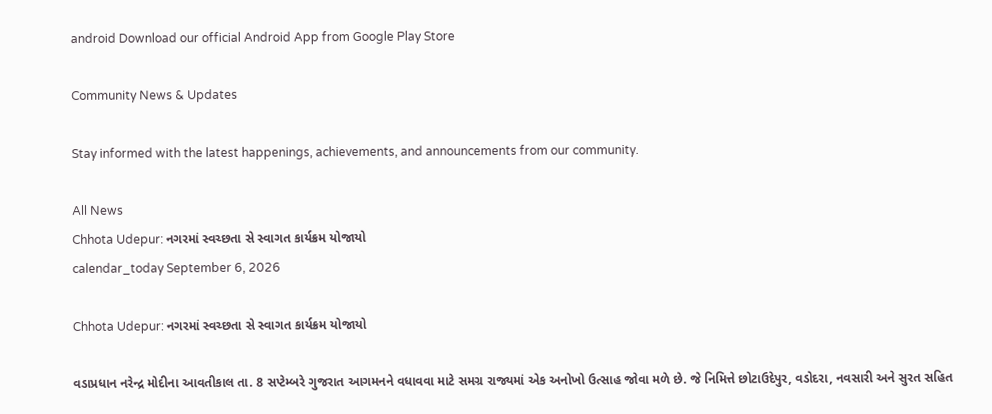android Download our official Android App from Google Play Store

Community News & Updates

Stay informed with the latest happenings, achievements, and announcements from our community.

All News
Chhota Udepur: નગરમાં સ્વચ્છતા સે સ્વાગત કાર્યક્રમ યોજાયો
calendar_today September 6, 2026

Chhota Udepur: નગરમાં સ્વચ્છતા સે સ્વાગત કાર્યક્રમ યોજાયો

વડાપ્રધાન નરેન્દ્ર મોદીના આવતીકાલ તા. 8 સપ્ટેમ્બરે ગુજરાત આગમનને વધાવવા માટે સમગ્ર રાજ્યમાં એક અનોખો ઉત્સાહ જોવા મળે છે. જે નિમિત્તે છોટાઉદેપુર, વડોદરા, નવસારી અને સુરત સહિત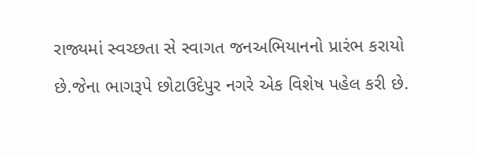રાજ્યમાં સ્વચ્છતા સે સ્વાગત જનઅભિયાનનો પ્રારંભ કરાયો છે.જેના ભાગરૂપે છોટાઉદેપુર નગરે એક વિશેષ પહેલ કરી છે.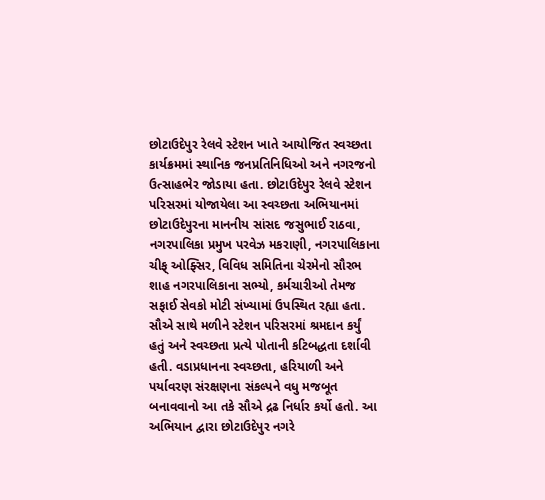છોટાઉદેપુર રેલવે સ્ટેશન ખાતે આયોજિત સ્વચ્છતા કાર્યક્રમમાં સ્થાનિક જનપ્રતિનિધિઓ અને નગરજનો ઉત્સાહભેર જોડાયા હતા. છોટાઉદેપુર રેલવે સ્ટેશન પરિસરમાં યોજાયેલા આ સ્વચ્છતા અભિયાનમાં છોટાઉદેપુરના માનનીય સાંસદ જસુભાઈ રાઠવા, નગરપાલિકા પ્રમુખ પરવેઝ મકરાણી, નગરપાલિકાના ચીફ્ ઓફ્સિર, વિવિધ સમિતિના ચેરમેનો સૌરભ શાહ નગરપાલિકાના સભ્યો, કર્મચારીઓ તેમજ સફાઈ સેવકો મોટી સંખ્યામાં ઉપસ્થિત રહ્યા હતા. સૌએ સાથે મળીને સ્ટેશન પરિસરમાં શ્રમદાન કર્યું હતું અને સ્વચ્છતા પ્રત્યે પોતાની કટિબદ્ધતા દર્શાવી હતી. વડાપ્રધાનના સ્વચ્છતા, હરિયાળી અને પર્યાવરણ સંરક્ષણના સંકલ્પને વધુ મજબૂત બનાવવાનો આ તકે સૌએ દ્રઢ નિર્ધાર કર્યો હતો. આ અભિયાન દ્વારા છોટાઉદેપુર નગરે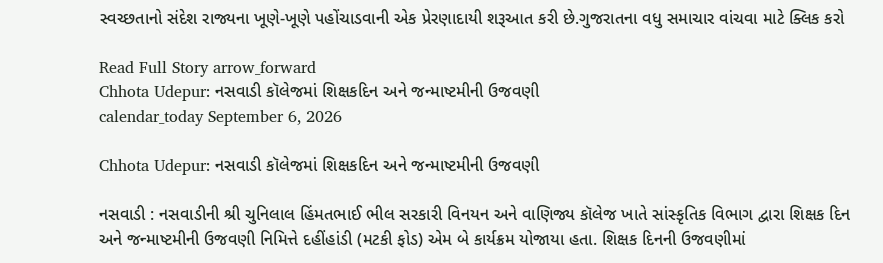સ્વચ્છતાનો સંદેશ રાજ્યના ખૂણે-ખૂણે પહોંચાડવાની એક પ્રેરણાદાયી શરૂઆત કરી છે.ગુજરાતના વધુ સમાચાર વાંચવા માટે ક્લિક કરો

Read Full Story arrow_forward
Chhota Udepur: નસવાડી કૉલેજમાં શિક્ષકદિન અને જન્માષ્ટમીની ઉજવણી
calendar_today September 6, 2026

Chhota Udepur: નસવાડી કૉલેજમાં શિક્ષકદિન અને જન્માષ્ટમીની ઉજવણી

નસવાડી : નસવાડીની શ્રી ચુનિલાલ હિંમતભાઈ ભીલ સરકારી વિનયન અને વાણિજ્ય કૉલેજ ખાતે સાંસ્કૃતિક વિભાગ દ્વારા શિક્ષક દિન અને જન્માષ્ટમીની ઉજવણી નિમિત્તે દહીંહાંડી (મટકી ફોડ) એમ બે કાર્યક્રમ યોજાયા હતા. શિક્ષક દિનની ઉજવણીમાં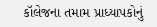કૉલેજના તમામ પ્રાધ્યાપકોનું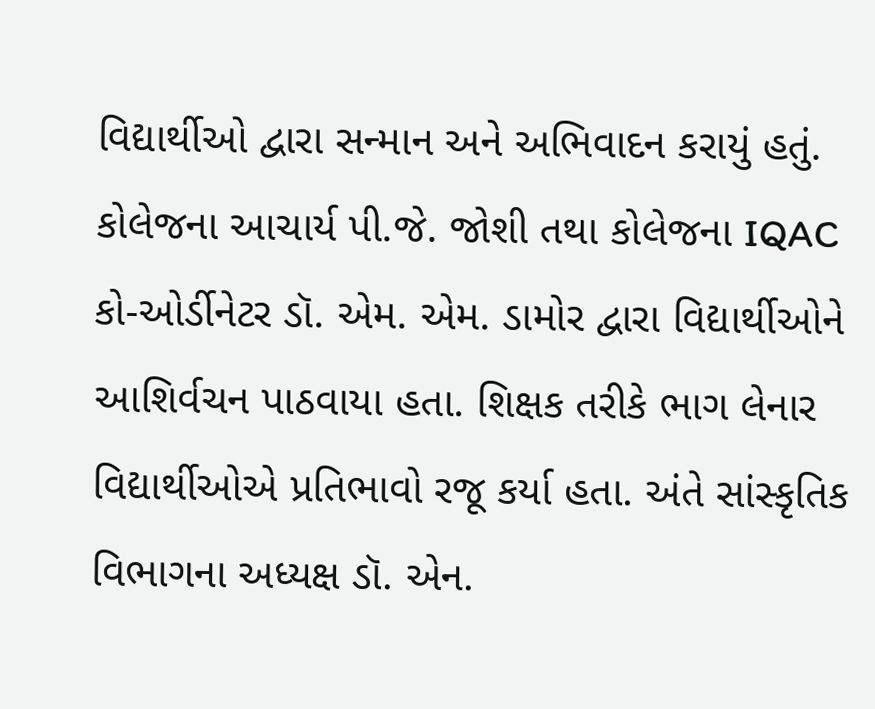વિદ્યાર્થીઓ દ્વારા સન્માન અને અભિવાદન કરાયું હતું. કોલેજના આચાર્ય પી.જે. જોશી તથા કોલેજના IQAC કો-ઓર્ડીનેટર ડૉ. એમ. એમ. ડામોર દ્વારા વિદ્યાર્થીઓને આશિર્વચન પાઠવાયા હતા. શિક્ષક તરીકે ભાગ લેનાર વિદ્યાર્થીઓએ પ્રતિભાવો રજૂ કર્યા હતા. અંતે સાંસ્કૃતિક વિભાગના અધ્યક્ષ ડૉ. એન.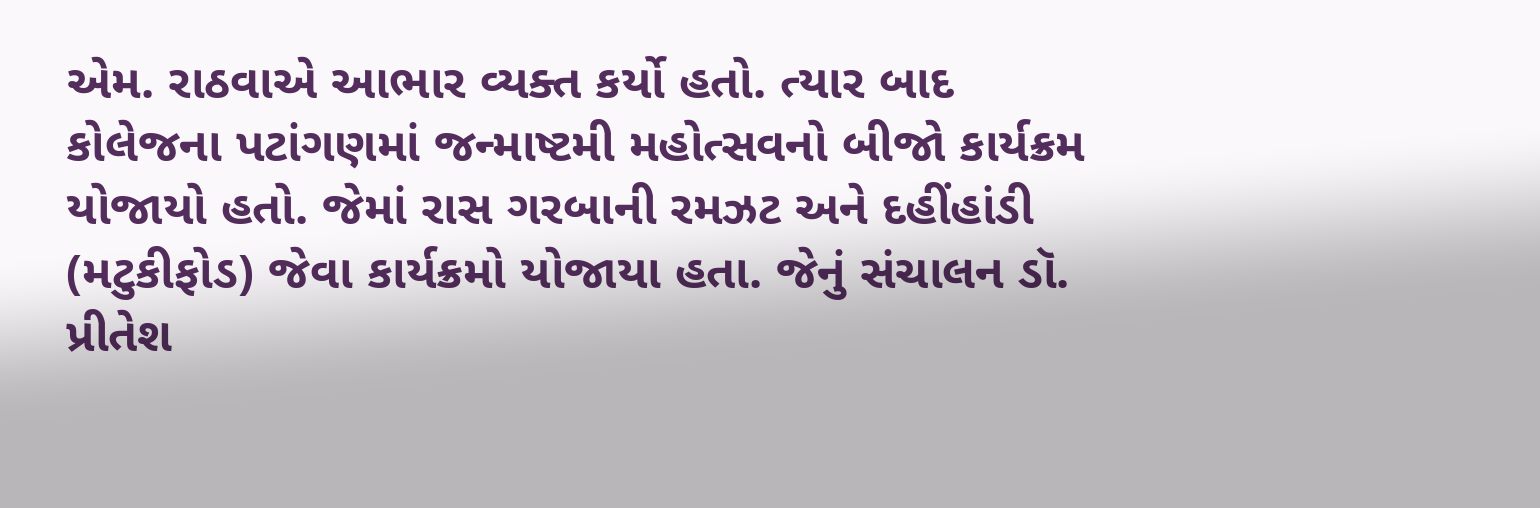એમ. રાઠવાએ આભાર વ્યક્ત કર્યો હતો. ત્યાર બાદ કોલેજના પટાંગણમાં જન્માષ્ટમી મહોત્સવનો બીજો કાર્યક્રમ યોજાયો હતો. જેમાં રાસ ગરબાની રમઝટ અને દહીંહાંડી (મટુકીફોડ) જેવા કાર્યક્રમો યોજાયા હતા. જેનું સંચાલન ડૉ. પ્રીતેશ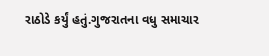રાઠોડે કર્યું હતું.ગુજરાતના વધુ સમાચાર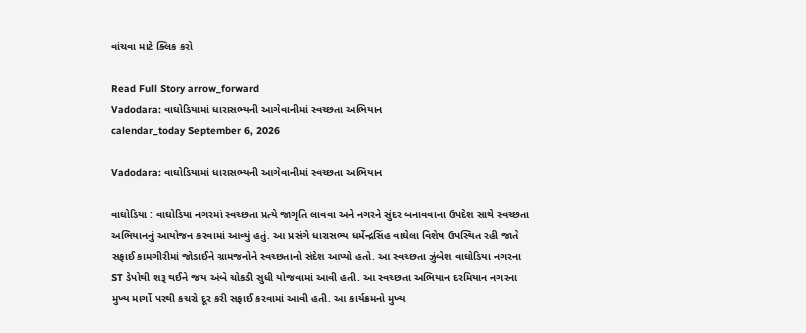વાંચવા માટે ક્લિક કરો

Read Full Story arrow_forward
Vadodara: વાઘોડિયામાં ધારાસભ્યની આગેવાનીમાં સ્વચ્છતા અભિયાન
calendar_today September 6, 2026

Vadodara: વાઘોડિયામાં ધારાસભ્યની આગેવાનીમાં સ્વચ્છતા અભિયાન

વાઘોડિયા : વાઘોડિયા નગરમાં સ્વચ્છતા પ્રત્યે જાગૃતિ લાવવા અને નગરને સુંદર બનાવવાના ઉપદેશ સાથે સ્વચ્છતા અભિયાનનું આયોજન કરવામાં આવ્યું હતું. આ પ્રસંગે ધારાસભ્ય ધર્મેન્દ્રસિંહ વાઘેલા વિશેષ ઉપસ્થિત રહી જાતે સફાઈ કામગીરીમાં જોડાઈને ગ્રામજનોને સ્વચ્છતાનો સંદેશ આપ્યો હતો. આ સ્વચ્છતા ઝુંબેશ વાઘોડિયા નગરના ST ડેપોથી શરૂ થઈને જય અંબે ચોકડી સુધી યોજવામાં આવી હતી. આ સ્વચ્છતા અભિયાન દરમિયાન નગરના મુખ્ય માર્ગો પરથી કચરો દૂર કરી સફાઈ કરવામાં આવી હતી. આ કાર્યક્રમનો મુખ્ય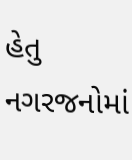હેતુ નગરજનોમાં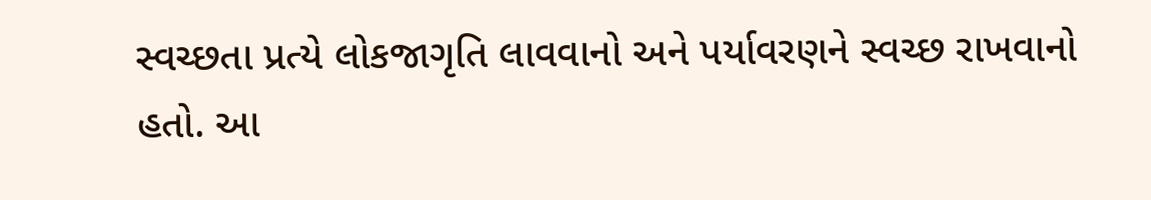સ્વચ્છતા પ્રત્યે લોકજાગૃતિ લાવવાનો અને પર્યાવરણને સ્વચ્છ રાખવાનો હતો. આ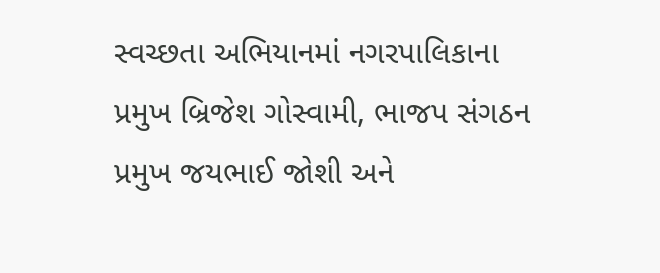સ્વચ્છતા અભિયાનમાં નગરપાલિકાના પ્રમુખ બ્રિજેશ ગોસ્વામી, ભાજપ સંગઠન પ્રમુખ જયભાઈ જોશી અને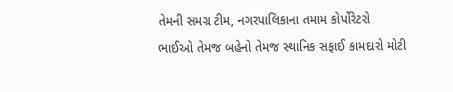તેમની સમગ્ર ટીમ, નગરપાલિકાના તમામ કોર્પોરેટરો ભાઈઓ તેમજ બહેનો તેમજ સ્થાનિક સફાઈ કામદારો મોટી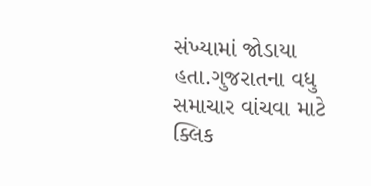સંખ્યામાં જોડાયા હતા.ગુજરાતના વધુ સમાચાર વાંચવા માટે ક્લિક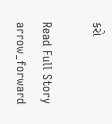કરો

Read Full Story arrow_forward